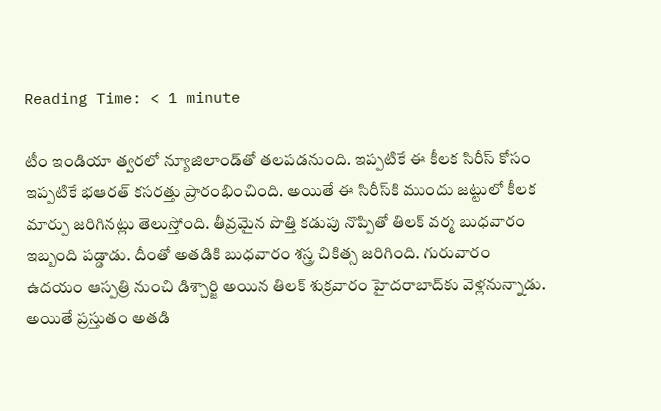Reading Time: < 1 minute

టీం ఇండియా త్వరలో న్యూజిలాండ్‌తో తలపడనుంది. ఇప్పటికే ఈ కీలక సిరీస్‌ కోసం ఇప్పటికే భఆరత్ కసరత్తు ప్రారంభించింది. అయితే ఈ సిరీస్‌కి ముందు జట్టులో కీలక మార్పు జరిగినట్లు తెలుస్తోంది. తీవ్రమైన పొత్తి కడుపు నొప్పితో తిలక్ వర్మ బుధవారం ఇబ్బంది పడ్డాడు. దీంతో అతడికి బుధవారం శస్త్ర చికిత్స జరిగింది. గురువారం ఉదయం ఆస్పత్రి నుంచి డిశ్చార్జి అయిన తిలక్ శుక్రవారం హైదరాబాద్‌కు వెళ్లనున్నాడు. అయితే ప్రస్తుతం అతడి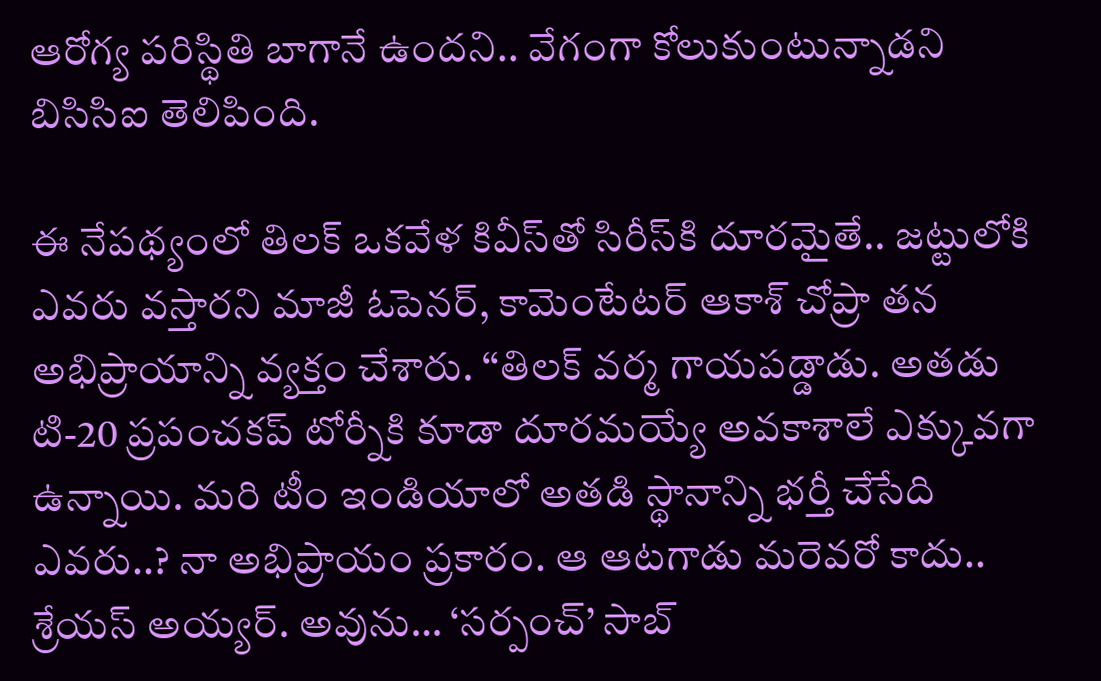ఆరోగ్య పరిస్థితి బాగానే ఉందని.. వేగంగా కోలుకుంటున్నాడని బిసిసిఐ తెలిపింది.

ఈ నేపథ్యంలో తిలక్ ఒకవేళ కివీస్‌తో సిరీస్‌కి దూరమైతే.. జట్టులోకి ఎవరు వస్తారని మాజీ ఓపెనర్, కామెంటేటర్ ఆకాశ్ చోప్రా తన అభిప్రాయాన్ని వ్యక్తం చేశారు. ‘‘తిలక్ వర్మ గాయపడ్డాడు. అతడు టి-20 ప్రపంచకప్ టోర్నీకి కూడా దూరమయ్యే అవకాశాలే ఎక్కువగా ఉన్నాయి. మరి టీం ఇండియాలో అతడి స్థానాన్ని భర్తీ చేసేది ఎవరు..? నా అభిప్రాయం ప్రకారం. ఆ ఆటగాడు మరెవరో కాదు.. శ్రేయస్ అయ్యర్. అవును… ‘సర్పంచ్’ సాబ్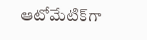ఆటోమేటిక్‌గా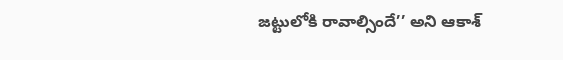జట్టులోకి రావాల్సిందే’’ అని ఆకాశ్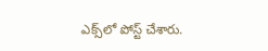ఎక్స్‌లో పోస్ట్ చేశారు.